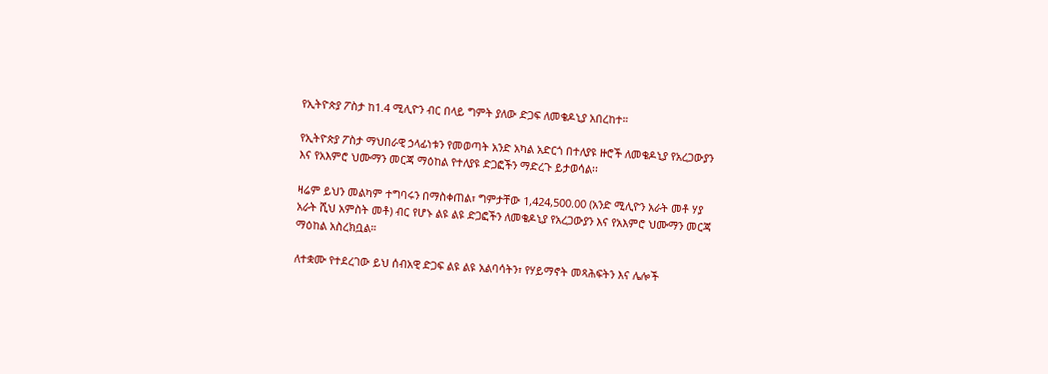የኢትዮጵያ ፖስታ ከ1.4 ሚሊዮን ብር በላይ ግምት ያለው ድጋፍ ለመቄዶኒያ አበረከተ።

የኢትዮጵያ ፖስታ ማህበራዊ ኃላፊነቱን የመወጣት አንድ አካል አድርጎ በተለያዩ ዙሮች ለመቄዶኒያ የአረጋውያን እና የአእምሮ ህሙማን መርጃ ማዕከል የተለያዩ ድጋፎችን ማድረጉ ይታወሳል፡፡

ዛሬም ይህን መልካም ተግባሩን በማስቀጠል፣ ግምታቸው 1,424,500.00 (አንድ ሚሊዮን አራት መቶ ሃያ አራት ሺህ አምስት መቶ) ብር የሆኑ ልዩ ልዩ ድጋፎችን ለመቄዶኒያ የአረጋውያን እና የአእምሮ ህሙማን መርጃ ማዕከል አስረክቧል።

ለተቋሙ የተደረገው ይህ ሰብአዊ ድጋፍ ልዩ ልዩ አልባሳትን፣ የሃይማኖት መጻሕፍትን እና ሌሎች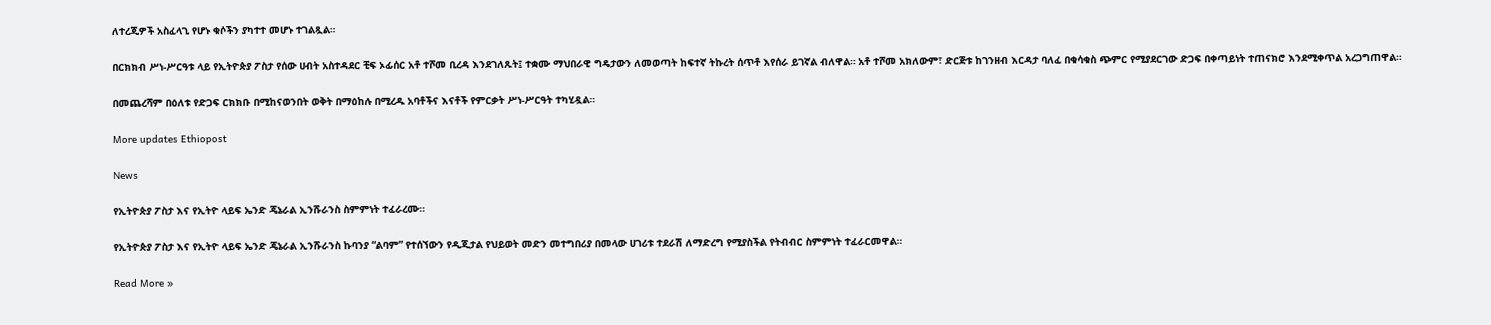ለተረጂዎች አስፈላጊ የሆኑ ቁሶችን ያካተተ መሆኑ ተገልጿል።

በርክክብ ሥነ-ሥርዓቱ ላይ የኢትዮጵያ ፖስታ የሰው ሀብት አስተዳደር ቺፍ ኦፊሰር አቶ ተሾመ ቢረዳ እንደገለጹት፤ ተቋሙ ማህበራዊ ግዴታውን ለመወጣት ከፍተኛ ትኩረት ሰጥቶ እየሰራ ይገኛል ብለዋል። አቶ ተሾመ አክለውም፣ ድርጅቱ ከገንዘብ እርዳታ ባለፈ በቁሳቁስ ጭምር የሚያደርገው ድጋፍ በቀጣይነት ተጠናክሮ እንደሚቀጥል አረጋግጠዋል።

በመጨረሻም በዕለቱ የድጋፍ ርክክቡ በሚከናወንበት ወቅት በማዕከሉ በሚረዱ አባቶችና እናቶች የምርቃት ሥነ-ሥርዓት ተካሂዷል።

More updates Ethiopost

News

የኢትዮጵያ ፖስታ እና የኢትዮ ላይፍ ኤንድ ጄኔራል ኢንሹራንስ ስምምነት ተፈራረሙ።

የኢትዮጵያ ፖስታ እና የኢትዮ ላይፍ ኤንድ ጄኔራል ኢንሹራንስ ኩባንያ “ልባም” የተሰኘውን የዲጂታል የህይወት መድን መተግበሪያ በመላው ሀገሪቱ ተደራሽ ለማድረግ የሚያስችል የትብብር ስምምነት ተፈራርመዋል።

Read More »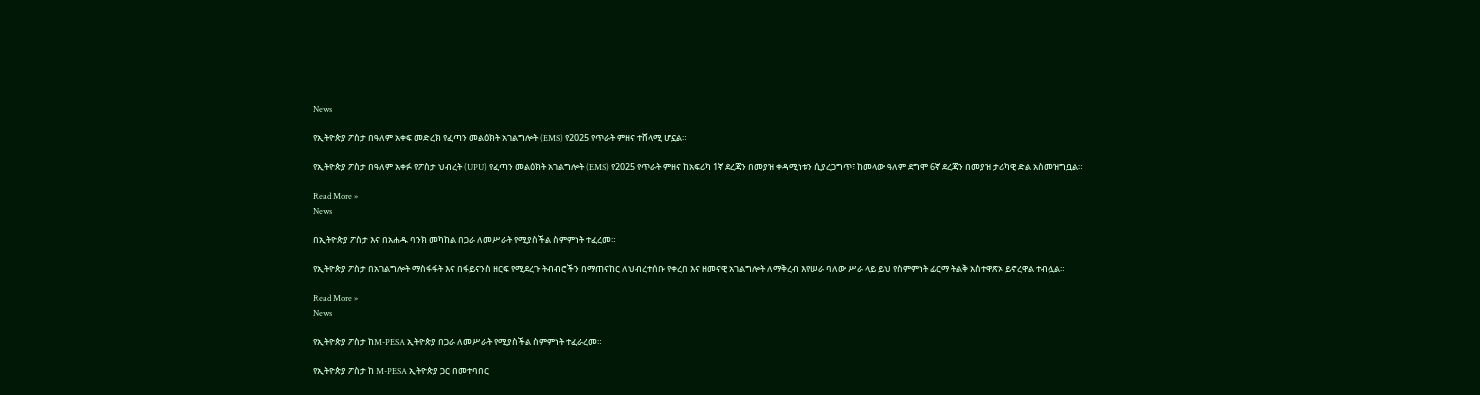News

የኢትዮጵያ ፖስታ በዓለም አቀፍ መድረክ የፈጣን መልዕክት አገልግሎት (EMS) የ2025 የጥራት ምዘና ተሸላሚ ሆኗል።

የኢትዮጵያ ፖስታ በዓለም አቀፉ የፖስታ ህብረት (UPU) የፈጣን መልዕክት አገልግሎት (EMS) የ2025 የጥራት ምዘና ከአፍሪካ 1ኛ ደረጃን በመያዝ ቀዳሚነቱን ሲያረጋግጥ፣ ከመላው ዓለም ደግሞ 6ኛ ደረጃን በመያዝ ታሪካዊ ድል አስመዝግቧል።

Read More »
News

በኢትዮጵያ ፖስታ እና በአሐዱ ባንክ መካከል በጋራ ለመሥራት የሚያስችል ስምምነት ተፈረመ።

የኢትዮጵያ ፖስታ በአገልግሎት ማስፋፋት እና በፋይናንስ ዘርፍ የሚደረጉ ትብብሮችን በማጠናከር ለህብረተሰቡ የቀረበ እና ዘመናዊ አገልግሎት ለማቅረብ እየሠራ ባለው ሥራ ላይ ይህ የስምምነት ፊርማ ትልቅ አስተዋጽኦ ይኖረዋል ተብሏል።

Read More »
News

የኢትዮጵያ ፖስታ ከM-PESA ኢትዮጵያ በጋራ ለመሥራት የሚያስችል ስምምነት ተፈራረመ።

የኢትዮጵያ ፖስታ ከ M-PESA ኢትዮጵያ ጋር በመተባበር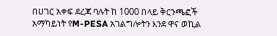በሀገር አቀፍ ደረጃ ባሉት ከ 1000 በላይ ቅርንጫፎች አማካይነት የM-PESA አገልግሎትን እንደ ዋና ወኪል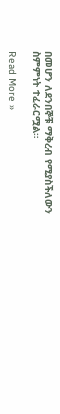በመሆን ለደንበኞቹ ማቅረብ የሚያስችለውን ስምምነት ተፈራርሟል።

Read More »